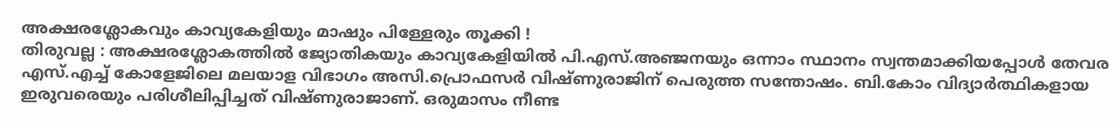അക്ഷരശ്ലോകവും കാവ്യകേളിയും മാഷും പിള്ളേരും തൂക്കി !
തിരുവല്ല : അക്ഷരശ്ലോകത്തിൽ ജ്യോതികയും കാവ്യകേളിയിൽ പി.എസ്.അഞ്ജനയും ഒന്നാം സ്ഥാനം സ്വന്തമാക്കിയപ്പോൾ തേവര എസ്.എച്ച് കോളേജിലെ മലയാള വിഭാഗം അസി.പ്രൊഫസർ വിഷ്ണുരാജിന് പെരുത്ത സന്തോഷം. ബി.കോം വിദ്യാർത്ഥികളായ ഇരുവരെയും പരിശീലിപ്പിച്ചത് വിഷ്ണുരാജാണ്. ഒരുമാസം നീണ്ട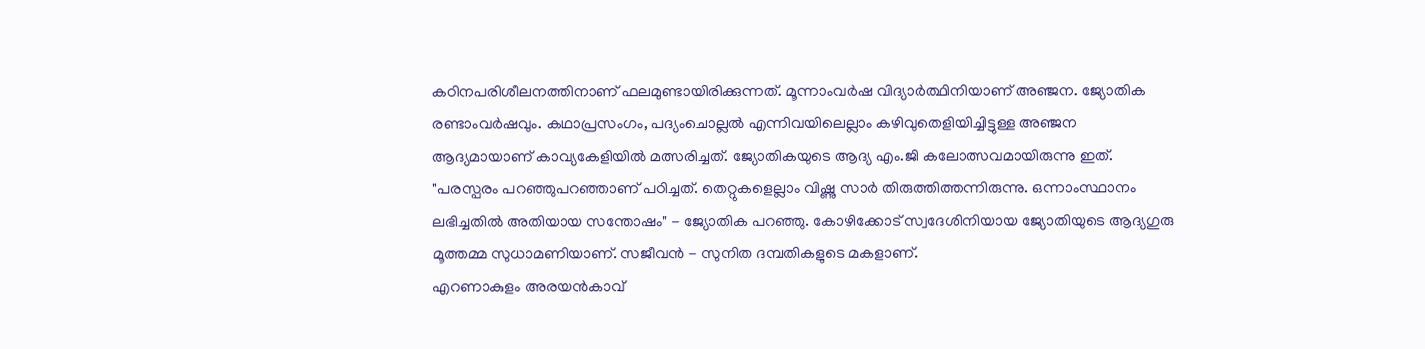കഠിനപരിശീലനത്തിനാണ് ഫലമുണ്ടായിരിക്കുന്നത്. മൂന്നാംവർഷ വിദ്യാർത്ഥിനിയാണ് അഞ്ജന. ജ്യോതിക രണ്ടാംവർഷവും. കഥാപ്രസംഗം, പദ്യംചൊല്ലൽ എന്നിവയിലെല്ലാം കഴിവുതെളിയിച്ചിട്ടുള്ള അഞ്ജന ആദ്യമായാണ് കാവ്യകേളിയിൽ മത്സരിച്ചത്. ജ്യോതികയുടെ ആദ്യ എം.ജി കലോത്സവമായിരുന്നു ഇത്.
"പരസ്പരം പറഞ്ഞുപറഞ്ഞാണ് പഠിച്ചത്. തെറ്റുകളെല്ലാം വിഷ്ണു സാർ തിരുത്തിത്തന്നിരുന്നു. ഒന്നാംസ്ഥാനം ലഭിച്ചതിൽ അതിയായ സന്തോഷം" - ജ്യോതിക പറഞ്ഞു. കോഴിക്കോട് സ്വദേശിനിയായ ജ്യോതിയുടെ ആദ്യഗുരു മൂത്തമ്മ സുധാമണിയാണ്. സജീവൻ - സുനിത ദമ്പതികളുടെ മകളാണ്.
എറണാകുളം അരയൻകാവ്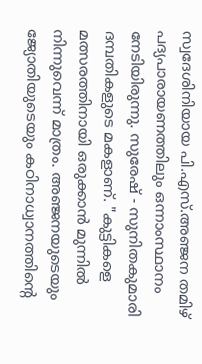സ്വദേശിനിയായ പി.എസ്.അഞ്ജന തമിഴ് പദ്യപാരായണത്തിലും ഒന്നാംസ്ഥാനം നേടിയിരുന്നു. സുരേഷ് - സുനിതകുമാരി ദമ്പതികളുടെ മകളാണ്. "കുട്ടികളെ മത്സരത്തിനായി ഒരുക്കാൻ മുന്നിൽ നിന്നുവെന്ന് മാത്രം. അഞ്ജനയുടെയും ജ്യോതിയുടെയും കഠിനാധ്വാനത്തിന്റെ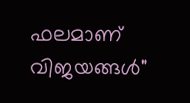ഫലമാണ് വിജയങ്ങൾ"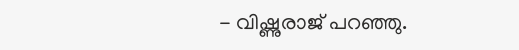- വിഷ്ണുരാജ് പറഞ്ഞു.